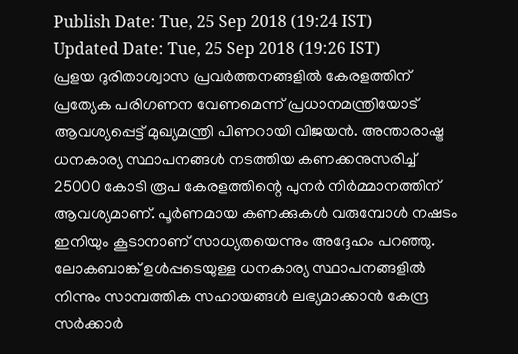Publish Date: Tue, 25 Sep 2018 (19:24 IST)
Updated Date: Tue, 25 Sep 2018 (19:26 IST)
പ്രളയ ദുരിതാശ്വാസ പ്രവർത്തനങ്ങളിൽ കേരളത്തിന് പ്രത്യേക പരിഗണന വേണമെന്ന് പ്രധാനമന്ത്രിയോട് ആവശ്യപ്പെട്ട് മുഖ്യമന്ത്രി പിണറായി വിജയൻ. അന്താരാഷ്ട്ര ധനകാര്യ സ്ഥാപനങ്ങൾ നടത്തിയ കണക്കനുസരിച്ച് 25000 കോടി രൂപ കേരളത്തിന്റെ പുനർ നിർമ്മാനത്തിന് ആവശ്യമാണ്. പൂർണമായ കണക്കുകൾ വരുമ്പോൾ നഷടം ഇനിയും കൂടാനാണ് സാധ്യതയെന്നും അദ്ദേഹം പറഞ്ഞു.
ലോകബാങ്ക് ഉൾപ്പടെയുള്ള ധനകാര്യ സ്ഥാപനങ്ങളിൽ നിന്നും സാമ്പത്തിക സഹായങ്ങൾ ലഭ്യമാക്കാൻ കേന്ദ്ര സർക്കാർ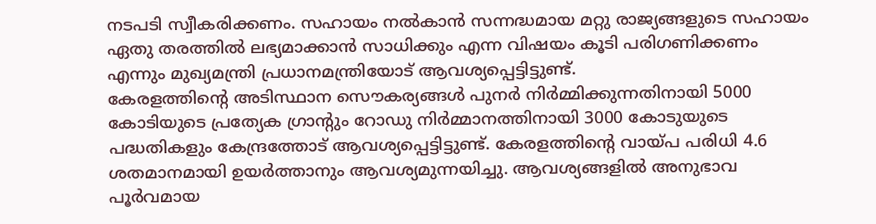നടപടി സ്വീകരിക്കണം. സഹായം നൽകാൻ സന്നദ്ധമായ മറ്റു രാജ്യങ്ങളുടെ സഹായം ഏതു തരത്തിൽ ലഭ്യമാക്കാൻ സാധിക്കും എന്ന വിഷയം കൂടി പരിഗണിക്കണം എന്നും മുഖ്യമന്ത്രി പ്രധാനമന്ത്രിയോട് ആവശ്യപ്പെട്ടിട്ടുണ്ട്.
കേരളത്തിന്റെ അടിസ്ഥാന സൌകര്യങ്ങൾ പുനർ നിർമ്മിക്കുന്നതിനായി 5000 കോടിയുടെ പ്രത്യേക ഗ്രാന്റും റോഡു നിർമ്മാനത്തിനായി 3000 കോടുയുടെ പദ്ധതികളും കേന്ദ്രത്തോട് ആവശ്യപ്പെട്ടിട്ടുണ്ട്. കേരളത്തിന്റെ വായ്പ പരിധി 4.6 ശതമാനമായി ഉയർത്താനും ആവശ്യമുന്നയിച്ചു. ആവശ്യങ്ങളിൽ അനുഭാവ പൂർവമായ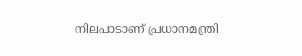നിലപാടാണ് പ്രധാനമന്ത്രി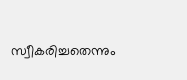സ്വീകരിച്ചതെന്നും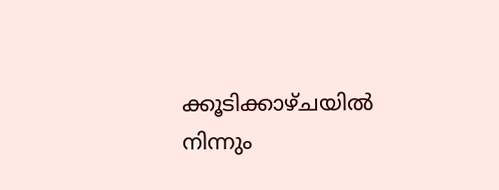ക്കൂടിക്കാഴ്ചയിൽ നിന്നും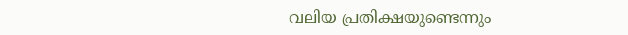വലിയ പ്രതിക്ഷയുണ്ടെന്നും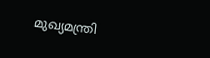മുഖ്യമന്ത്രി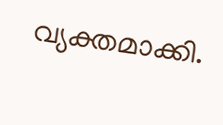വ്യക്തമാക്കി.